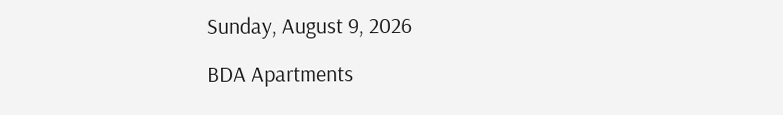Sunday, August 9, 2026

BDA Apartments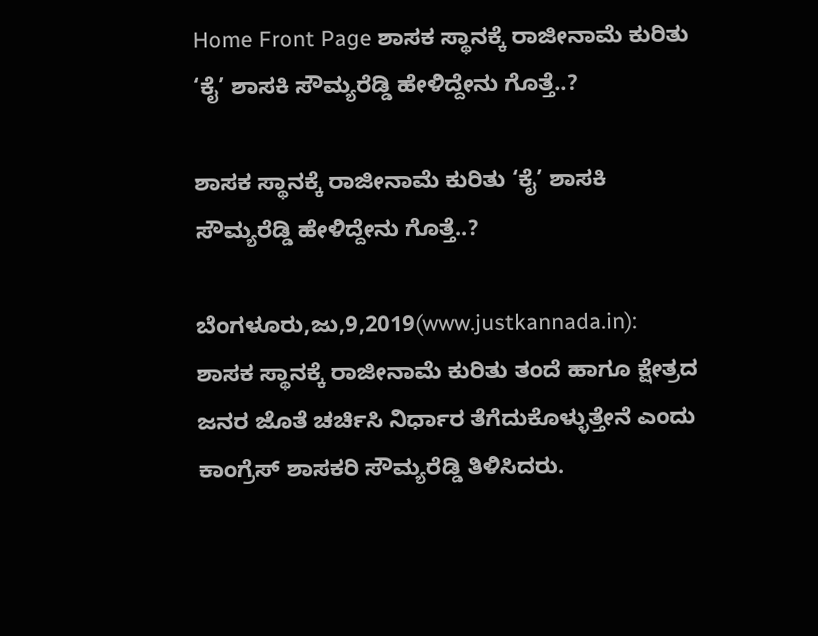Home Front Page ಶಾಸಕ ಸ್ಥಾನಕ್ಕೆ ರಾಜೀನಾಮೆ ಕುರಿತು ‘ಕೈ’ ಶಾಸಕಿ ಸೌಮ್ಯರೆಡ್ಡಿ ಹೇಳಿದ್ದೇನು ಗೊತ್ತೆ..?

ಶಾಸಕ ಸ್ಥಾನಕ್ಕೆ ರಾಜೀನಾಮೆ ಕುರಿತು ‘ಕೈ’ ಶಾಸಕಿ ಸೌಮ್ಯರೆಡ್ಡಿ ಹೇಳಿದ್ದೇನು ಗೊತ್ತೆ..?

ಬೆಂಗಳೂರು,ಜು,9,2019(www.justkannada.in):  ಶಾಸಕ ಸ್ಥಾನಕ್ಕೆ ರಾಜೀನಾಮೆ ಕುರಿತು ತಂದೆ ಹಾಗೂ ಕ್ಷೇತ್ರದ ಜನರ ಜೊತೆ ಚರ್ಚಿಸಿ ನಿರ್ಧಾರ ತೆಗೆದುಕೊಳ್ಳುತ್ತೇನೆ ಎಂದು ಕಾಂಗ್ರೆಸ್ ಶಾಸಕರಿ ಸೌಮ್ಯರೆಡ್ಡಿ ತಿಳಿಸಿದರು.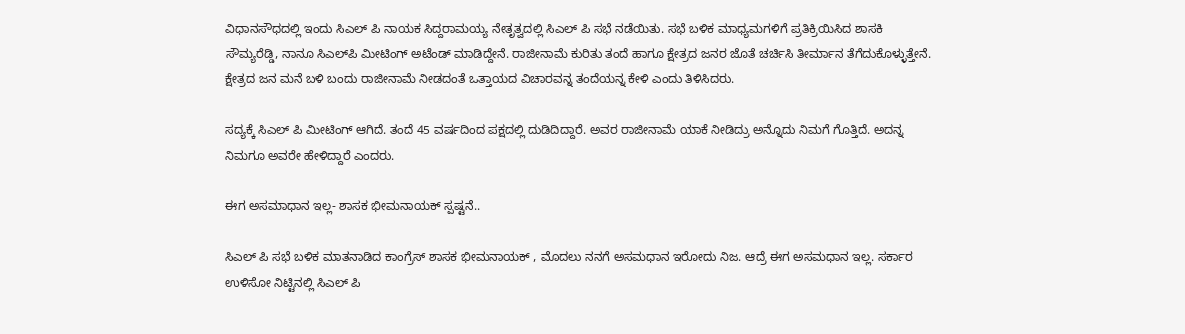ವಿಧಾನಸೌಧದಲ್ಲಿ ಇಂದು ಸಿಎಲ್ ಪಿ ನಾಯಕ ಸಿದ್ದರಾಮಯ್ಯ ನೇತೃತ್ವದಲ್ಲಿ ಸಿಎಲ್ ಪಿ ಸಭೆ ನಡೆಯಿತು. ಸಭೆ ಬಳಿಕ ಮಾಧ್ಯಮಗಳಿಗೆ ಪ್ರತಿಕ್ರಿಯಿಸಿದ ಶಾಸಕಿ ಸೌಮ್ಯರೆಡ್ಡಿ, ನಾನೂ ಸಿಎಲ್‌ಪಿ ಮೀಟಿಂಗ್ ಅಟೆಂಡ್ ಮಾಡಿದ್ದೇನೆ. ರಾಜೀನಾಮೆ ಕುರಿತು ತಂದೆ ಹಾಗೂ ಕ್ಷೇತ್ರದ ಜನರ ಜೊತೆ ಚರ್ಚಿಸಿ ತೀರ್ಮಾನ ತೆಗೆದುಕೊಳ್ಳುತ್ತೇನೆ. ಕ್ಷೇತ್ರದ ಜನ ಮನೆ ಬಳಿ ಬಂದು ರಾಜೀನಾಮೆ ನೀಡದಂತೆ ಒತ್ತಾಯದ ವಿಚಾರವನ್ನ ತಂದೆಯನ್ನ ಕೇಳಿ ಎಂದು ತಿಳಿಸಿದರು.

ಸದ್ಯಕ್ಕೆ ಸಿಎಲ್ ಪಿ ಮೀಟಿಂಗ್ ಆಗಿದೆ. ತಂದೆ 45 ವರ್ಷದಿಂದ ಪಕ್ಷದಲ್ಲಿ ದುಡಿದಿದ್ದಾರೆ. ಅವರ ರಾಜೀನಾಮೆ ಯಾಕೆ ನೀಡಿದ್ರು ಅನ್ನೊದು ನಿಮಗೆ ಗೊತ್ತಿದೆ. ಅದನ್ನ ನಿಮಗೂ ಅವರೇ ಹೇಳಿದ್ದಾರೆ ಎಂದರು.

ಈಗ ಅಸಮಾಧಾನ ಇಲ್ಲ- ಶಾಸಕ ಭೀಮನಾಯಕ್ ಸ್ಪಷ್ಟನೆ..

ಸಿಎಲ್ ಪಿ ಸಭೆ ಬಳಿಕ ಮಾತನಾಡಿದ ಕಾಂಗ್ರೆಸ್ ಶಾಸಕ ಭೀಮನಾಯಕ್ , ಮೊದಲು ನನಗೆ ಅಸಮಧಾನ ಇರೋದು ನಿಜ. ಆದ್ರೆ ಈಗ ಅಸಮಧಾನ ಇಲ್ಲ. ಸರ್ಕಾರ ಉಳಿಸೋ ನಿಟ್ಟಿನಲ್ಲಿ ಸಿಎಲ್ ಪಿ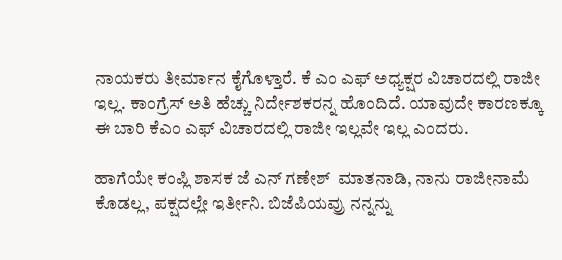ನಾಯಕರು ತೀರ್ಮಾನ ಕೈಗೊಳ್ತಾರೆ. ಕೆ ಎಂ ಎಫ್ ಅಧ್ಯಕ್ಷರ ವಿಚಾರದಲ್ಲಿ ರಾಜೀ ಇಲ್ಲ. ಕಾಂಗ್ರೆಸ್‌ ಅತಿ ಹೆಚ್ಚು ನಿರ್ದೇಶಕರನ್ನ ಹೊಂದಿದೆ. ಯಾವುದೇ ಕಾರಣಕ್ಕೂ ಈ ಬಾರಿ ಕೆಎಂ ಎಫ್ ವಿಚಾರದಲ್ಲಿ ರಾಜೀ ಇಲ್ಲವೇ ಇಲ್ಲ ಎಂದರು.

ಹಾಗೆಯೇ ಕಂಪ್ಲಿ ಶಾಸಕ‌ ಜೆ ಎನ್ ಗಣೇಶ್  ಮಾತನಾಡಿ, ನಾನು ರಾಜೀನಾಮೆ ಕೊಡಲ್ಲ, ಪಕ್ಷದಲ್ಲೇ ಇರ್ತೀನಿ. ಬಿಜೆಪಿಯವ್ರು ನನ್ನನ್ನು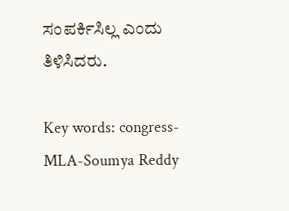ಸಂಪರ್ಕಿಸಿಲ್ಲ ಎಂದು ತಿಳಿಸಿದರು.

Key words: congress-MLA-Soumya Reddy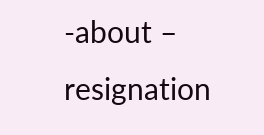-about – resignation